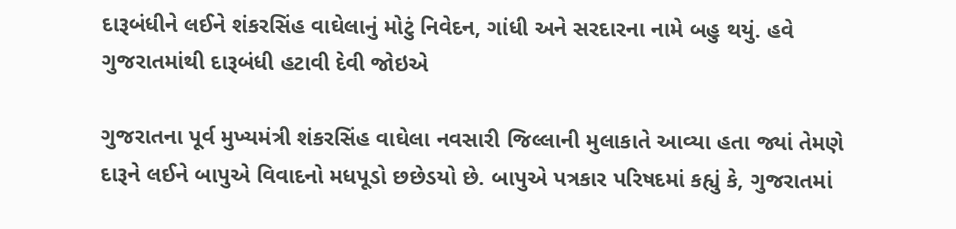દારૂબંધીને લઈને શંકરસિંહ વાઘેલાનું મોટું નિવેદન, ગાંધી અને સરદારના નામે બહુ થયું. હવે ગુજરાતમાંથી દારૂબંધી હટાવી દેવી જોઇએ

ગુજરાતના પૂર્વ મુખ્યમંત્રી શંકરસિંહ વાઘેલા નવસારી જિલ્લાની મુલાકાતે આવ્યા હતા જ્યાં તેમણે દારૂને લઈને બાપુએ વિવાદનો મધપૂડો છછેડયો છે. બાપુએ પત્રકાર પરિષદમાં કહ્યું કે, ગુજરાતમાં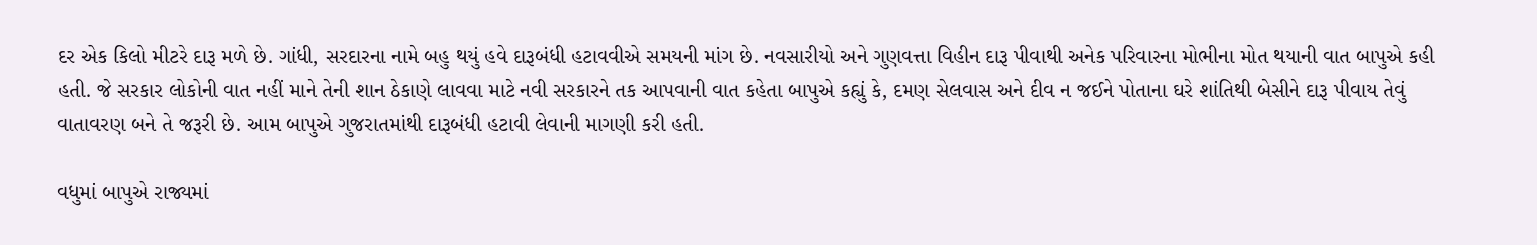દર એક કિલો મીટરે દારૂ મળે છે. ગાંધી, સરદારના નામે બહુ થયું હવે દારૂબંધી હટાવવીએ સમયની માંગ છે. નવસારીયો અને ગુણવત્તા વિહીન દારૂ પીવાથી અનેક પરિવારના મોભીના મોત થયાની વાત બાપુએ કહી હતી. જે સરકાર લોકોની વાત નહીં માને તેની શાન ઠેકાણે લાવવા માટે નવી સરકારને તક આપવાની વાત કહેતા બાપુએ કહ્યું કે, દમણ સેલવાસ અને દીવ ન જઈને પોતાના ઘરે શાંતિથી બેસીને દારૂ પીવાય તેવું વાતાવરણ બને તે જરૂરી છે. આમ બાપુએ ગુજરાતમાંથી દારૂબંધી હટાવી લેવાની માગણી કરી હતી.

વધુમાં બાપુએ રાજ્યમાં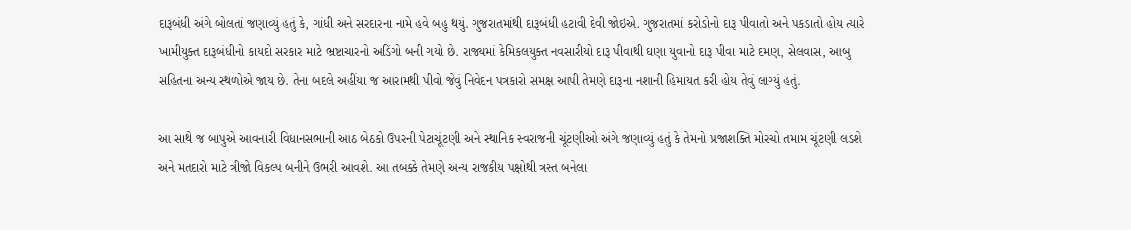દારૂબંધી અંગે બોલતાં જણાવ્યું હતું કે, ગાંધી અને સરદારના નામે હવે બહુ થયું. ગુજરાતમાંથી દારૂબંધી હટાવી દેવી જોઇએ. ગુજરાતમાં કરોડોનો દારૂ પીવાતો અને પકડાતો હોય ત્યારે ખામીયુક્ત દારૂબંધીનો કાયદો સરકાર માટે ભ્રષ્ટાચારનો અડિંગો બની ગયો છે. રાજ્યમાં કેમિકલયુક્ત નવસારીયો દારૂ પીવાથી ઘણા યુવાનો દારૂ પીવા માટે દમણ, સેલવાસ, આબુ સહિતના અન્ય સ્થળોએ જાય છે. તેના બદલે અહીંયા જ આરામથી પીવો જેવું નિવેદન પત્રકારો સમક્ષ આપી તેમણે દારૂના નશાની હિમાયત કરી હોય તેવું લાગ્યું હતું.

આ સાથે જ બાપુએ આવનારી વિધાનસભાની આઠ બેઠકો ઉપરની પેટાચૂંટણી અને સ્થાનિક સ્વરાજની ચૂંટણીઓ અંગે જણાવ્યું હતું કે તેમનો પ્રજાશક્તિ મોરચો તમામ ચૂંટણી લડશે અને મતદારો માટે ત્રીજો વિકલ્પ બનીને ઉભરી આવશે. આ તબક્કે તેમણે અન્ય રાજકીય પક્ષોથી ત્રસ્ત બનેલા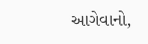આગેવાનો,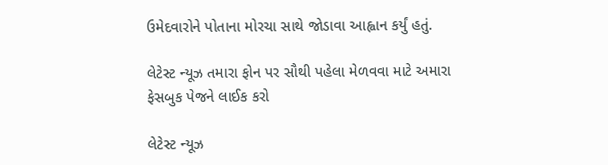ઉમેદવારોને પોતાના મોરચા સાથે જોડાવા આહ્વાન કર્યું હતું.

લેટેસ્ટ ન્યૂઝ તમારા ફોન પર સૌથી પહેલા મેળવવા માટે અમારા ફેસબુક પેજને લાઈક કરો

લેટેસ્ટ ન્યૂઝ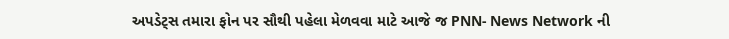અપડેટ્સ તમારા ફોન પર સૌથી પહેલા મેળવવા માટે આજે જ PNN- News Network ની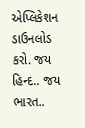એપ્લિકેશન ડાઉનલોડ કરો. જય હિન્દ.. જય ભારત..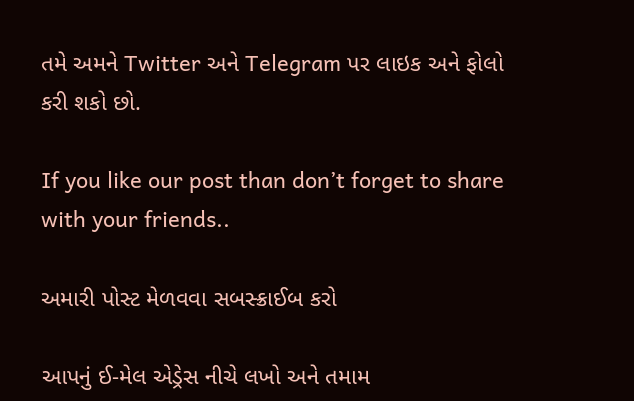તમે અમને Twitter અને Telegram પર લાઇક અને ફોલો કરી શકો છો.

If you like our post than don’t forget to share with your friends..

અમારી પોસ્ટ મેળવવા સબસ્ક્રાઈબ કરો

આપનું ઈ-મેલ એડ્રેસ નીચે લખો અને તમામ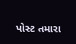પોસ્ટ તમારા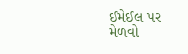ઈમેઈલ પર મેળવો